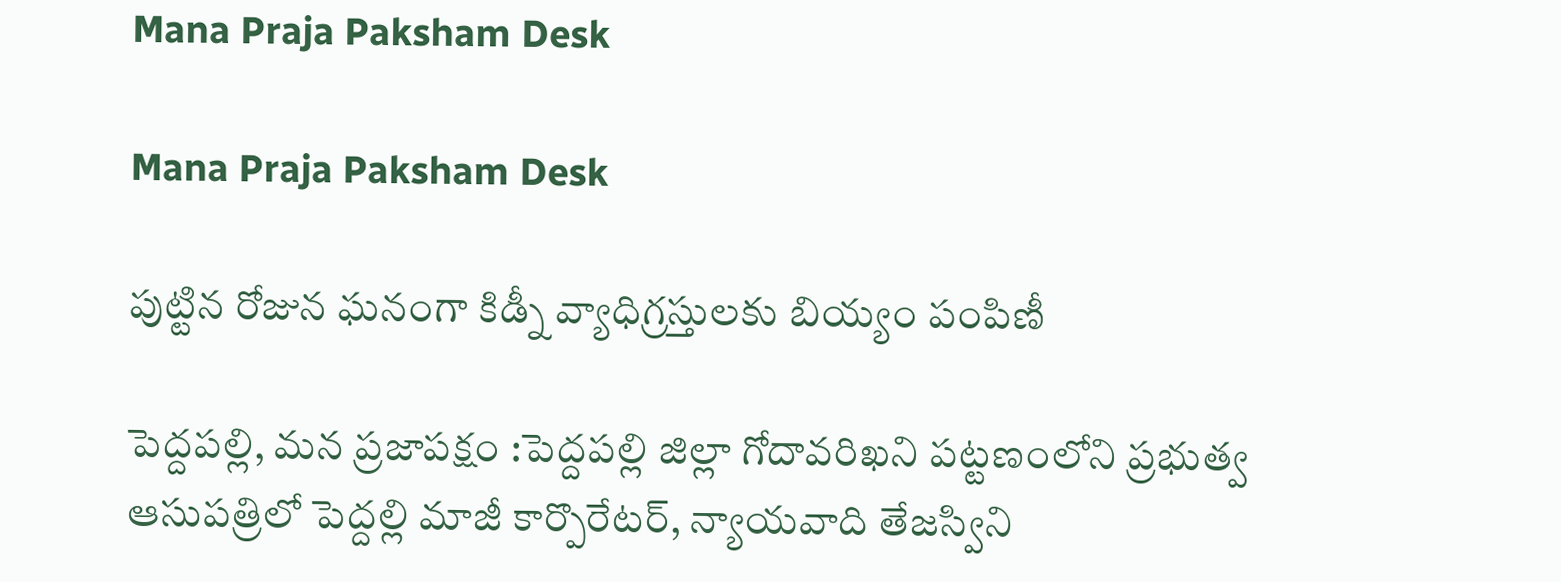Mana Praja Paksham Desk

Mana Praja Paksham Desk

పుట్టిన రోజున ఘనంగా కిడ్నీ వ్యాధిగ్రస్తులకు బియ్యం పంపిణీ

పెద్దపల్లి, మన ప్రజాపక్షం :పెద్దపల్లి జిల్లా గోదావరిఖని పట్టణంలోని ప్రభుత్వ ఆసుపత్రిలో పెద్దల్లి మాజీ కార్పొరేటర్, న్యాయవాది తేజస్విని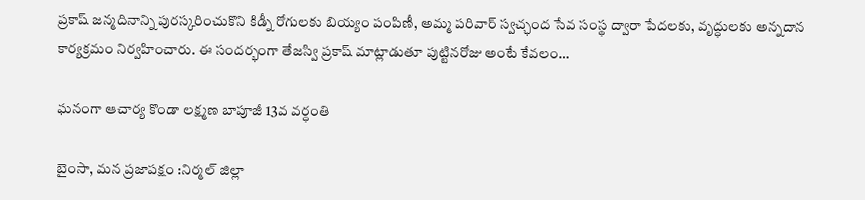ప్రకాష్ జన్మదినాన్ని పురస్కరించుకొని కిడ్నీ రోగులకు బియ్యం పంపిణీ, అమ్మ పరివార్ స్వచ్ఛంద సేవ సంస్థ ద్వారా పేదలకు, వృద్ధులకు అన్నదాన కార్యక్రమం నిర్వహించారు. ఈ సందర్భంగా తేజస్వి ప్రకాష్ మాట్లాడుతూ పుట్టినరోజు అంటే కేవలం…

ఘనంగా ఆచార్య కొండా లక్ష్మణ బాపూజీ 13వ వర్ధంతి

బైంసా, మన ప్రజాపక్షం :నిర్మల్ జిల్లా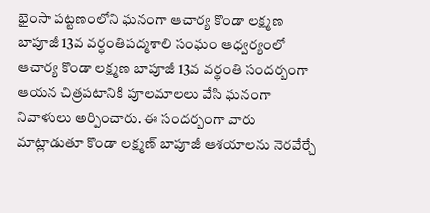భైంసా పట్టణంలోని ఘనంగా ఆచార్య కొండా లక్ష్మణ బాపూజీ 13వ వర్ధంతిపద్మశాలి సంఘం ఆధ్వర్యంలో ఆచార్య కొండా లక్ష్మణ బాపూజీ 13వ వర్థంతి సందర్బంగా ఆయన చిత్రపటానికి పూలమాలలు వేసి ఘనంగా నివాళులు అర్పించారు. ఈ సందర్బంగా వారు మాట్లాడుతూ కొండా లక్ష్మణ్ బాపూజీ ఆశయాలను నెరవేర్చే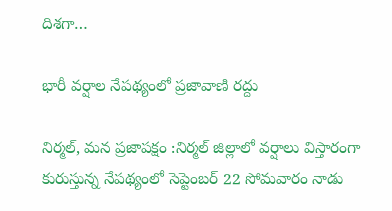దిశగా…

భారీ వర్షాల నేపథ్యంలో ప్రజావాణి రద్దు

నిర్మల్, మన ప్రజాపక్షం :నిర్మల్ జిల్లాలో వర్షాలు విస్తారంగా కురుస్తున్న నేపథ్యంలో సెప్టెంబర్ 22 సోమవారం నాడు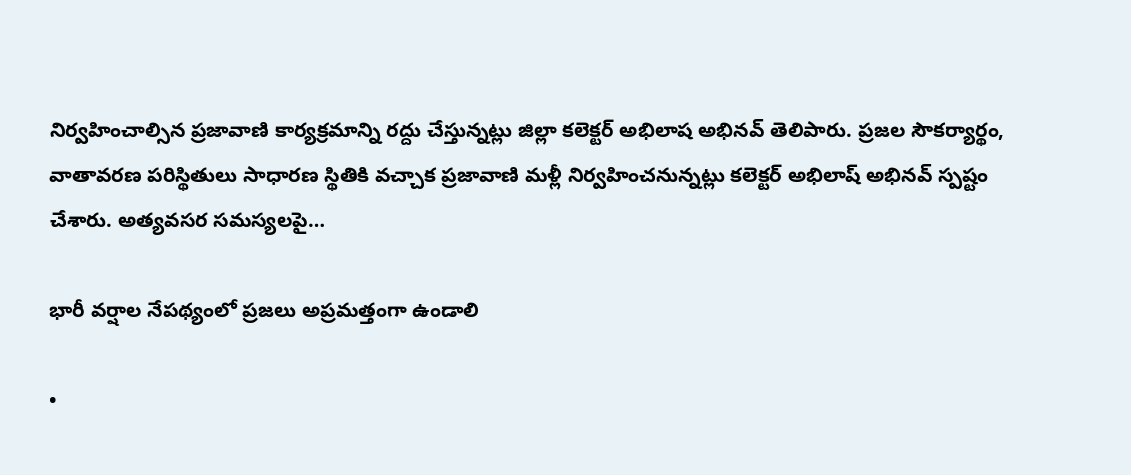నిర్వహించాల్సిన ప్రజావాణి కార్యక్రమాన్ని రద్దు చేస్తున్నట్లు జిల్లా కలెక్టర్ అభిలాష అభినవ్ తెలిపారు. ప్రజల సౌకర్యార్థం, వాతావరణ పరిస్థితులు సాధారణ స్థితికి వచ్చాక ప్రజావాణి మళ్లీ నిర్వహించనున్నట్లు కలెక్టర్ అభిలాష్ అభినవ్ స్పష్టం చేశారు. అత్యవసర సమస్యలపై…

భారీ వర్షాల నేపథ్యంలో ప్రజలు అప్రమత్తంగా ఉండాలి

•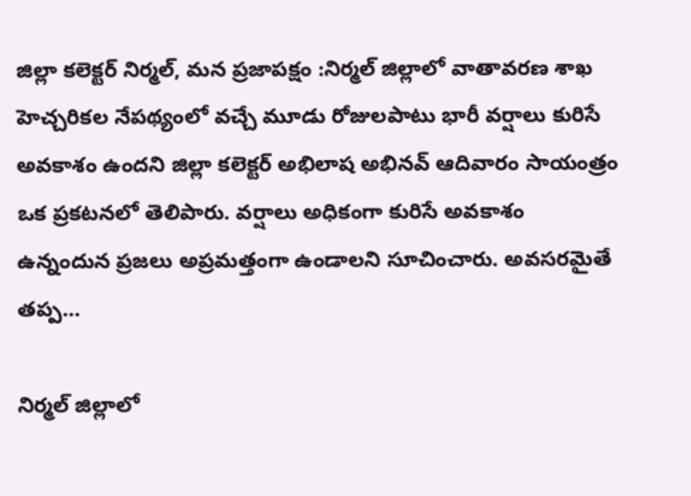జిల్లా కలెక్టర్ నిర్మల్, మన ప్రజాపక్షం :నిర్మల్ జిల్లాలో వాతావరణ శాఖ హెచ్చరికల నేపథ్యంలో వచ్చే మూడు రోజులపాటు భారీ వర్షాలు కురిసే అవకాశం ఉందని జిల్లా కలెక్టర్ అభిలాష అభినవ్ ఆదివారం సాయంత్రం ఒక ప్రకటనలో తెలిపారు. వర్షాలు అధికంగా కురిసే అవకాశం ఉన్నందున ప్రజలు అప్రమత్తంగా ఉండాలని సూచించారు. అవసరమైతే తప్ప…

నిర్మల్ జిల్లాలో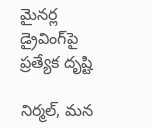మైనర్ల డ్రైవింగ్‌పై ప్రత్యేక దృష్టి

నిర్మల్, మన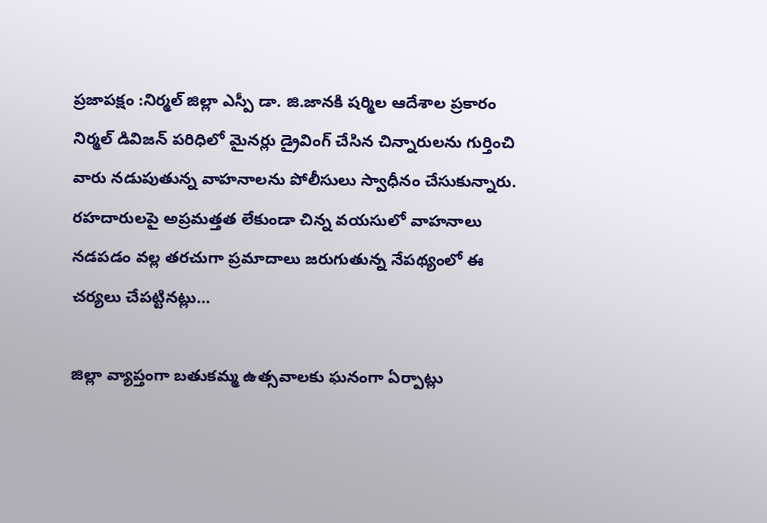ప్రజాపక్షం :నిర్మల్ జిల్లా ఎస్పీ డా. జి.జానకి షర్మిల ఆదేశాల ప్రకారం నిర్మల్ డివిజన్ పరిధిలో మైనర్లు డ్రైవింగ్‌ చేసిన చిన్నారులను గుర్తించి వారు నడుపుతున్న వాహనాలను పోలీసులు స్వాధీనం చేసుకున్నారు. రహదారులపై అప్రమత్తత లేకుండా చిన్న వయసులో వాహనాలు నడపడం వల్ల తరచుగా ప్రమాదాలు జరుగుతున్న నేపథ్యంలో ఈ చర్యలు చేపట్టినట్లు…

జిల్లా వ్యాప్తంగా బతుకమ్మ ఉత్సవాలకు ఘనంగా ఏర్పాట్లు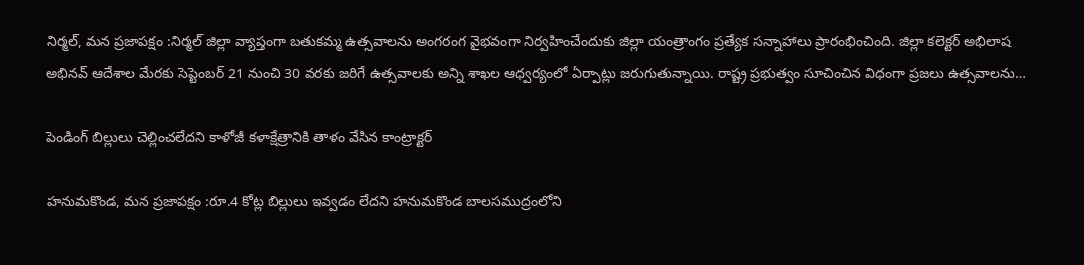నిర్మల్, మన ప్రజాపక్షం :నిర్మల్ జిల్లా వ్యాప్తంగా బతుకమ్మ ఉత్సవాలను అంగరంగ వైభవంగా నిర్వహించేందుకు జిల్లా యంత్రాంగం ప్రత్యేక సన్నాహాలు ప్రారంభించింది. జిల్లా కలెక్టర్ అభిలాష అభినవ్ ఆదేశాల మేరకు సెప్టెంబర్ 21 నుంచి 30 వరకు జరిగే ఉత్సవాలకు అన్ని శాఖల ఆధ్వర్యంలో ఏర్పాట్లు జరుగుతున్నాయి. రాష్ట్ర ప్రభుత్వం సూచించిన విధంగా ప్రజలు ఉత్సవాలను…

పెండింగ్ బిల్లులు చెల్లించలేదని కాళోజీ కళాక్షేత్రానికి తాళం వేసిన కాంట్రాక్టర్

హనుమకొండ, మన ప్రజాపక్షం :రూ.4 కోట్ల బిల్లులు ఇవ్వడం లేదని హనుమకొండ బాలసముద్రంలోని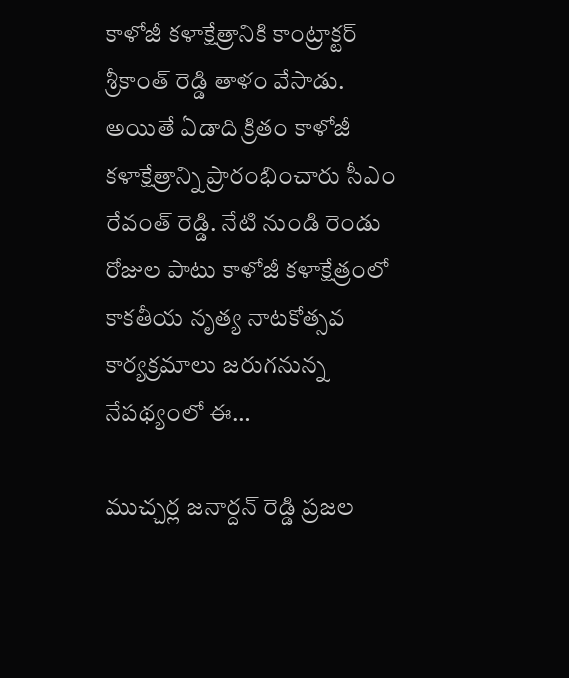కాళోజీ కళాక్షేత్రానికి కాంట్రాక్టర్ శ్రీకాంత్ రెడ్డి తాళం వేసాడు. అయితే ఏడాది క్రితం కాళోజీ కళాక్షేత్రాన్ని ప్రారంభించారు సీఎం రేవంత్ రెడ్డి. నేటి నుండి రెండు రోజుల పాటు కాళోజీ కళాక్షేత్రంలో కాకతీయ నృత్య నాటకోత్సవ కార్యక్రమాలు జరుగనున్న నేపథ్యంలో ఈ…

ముచ్చర్ల జనార్దన్ రెడ్డి ప్రజల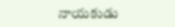నాయకుడు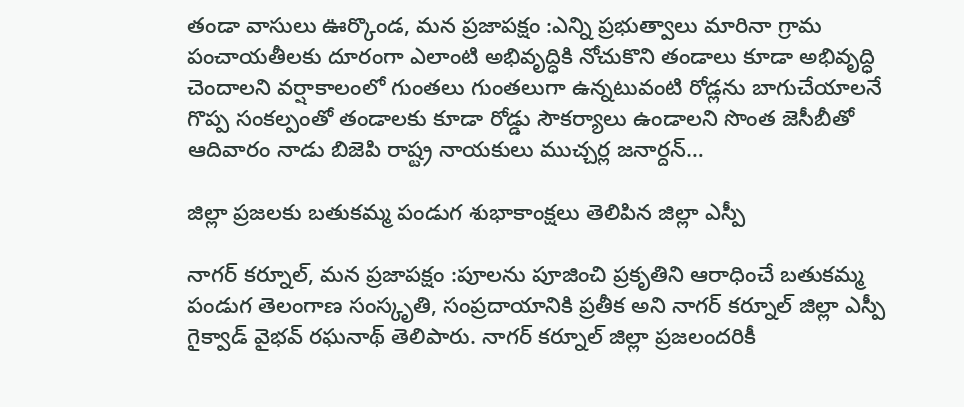తండా వాసులు ఊర్కొండ, మన ప్రజాపక్షం :ఎన్ని ప్రభుత్వాలు మారినా గ్రామ పంచాయతీలకు దూరంగా ఎలాంటి అభివృద్ధికి నోచుకొని తండాలు కూడా అభివృద్ధి చెందాలని వర్షాకాలంలో గుంతలు గుంతలుగా ఉన్నటువంటి రోడ్లను బాగుచేయాలనే గొప్ప సంకల్పంతో తండాలకు కూడా రోడ్డు సౌకర్యాలు ఉండాలని సొంత జెసీబీతో ఆదివారం నాడు బిజెపి రాష్ట్ర నాయకులు ముచ్చర్ల జనార్దన్…

జిల్లా ప్రజలకు బతుకమ్మ పండుగ శుభాకాంక్షలు తెలిపిన జిల్లా ఎస్పీ

నాగర్ కర్నూల్, మన ప్రజాపక్షం :పూలను పూజించి ప్రకృతిని ఆరాధించే బతుకమ్మ పండుగ తెలంగాణ సంస్కృతి, సంప్రదాయానికి ప్రతీక అని నాగర్ కర్నూల్ జిల్లా ఎస్పీ గైక్వాడ్ వైభవ్ రఘనాథ్ తెలిపారు. నాగర్ కర్నూల్ జిల్లా ప్రజలందరికీ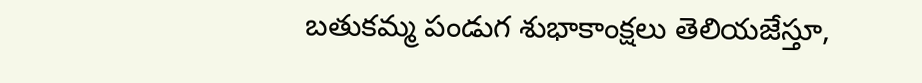బతుకమ్మ పండుగ శుభాకాంక్షలు తెలియజేస్తూ,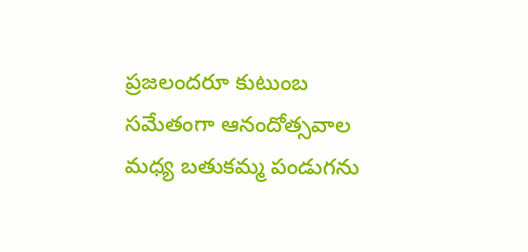ప్రజలందరూ కుటుంబ సమేతంగా ఆనందోత్సవాల మధ్య బతుకమ్మ పండుగను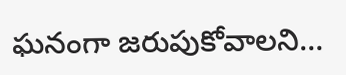ఘనంగా జరుపుకోవాలని…